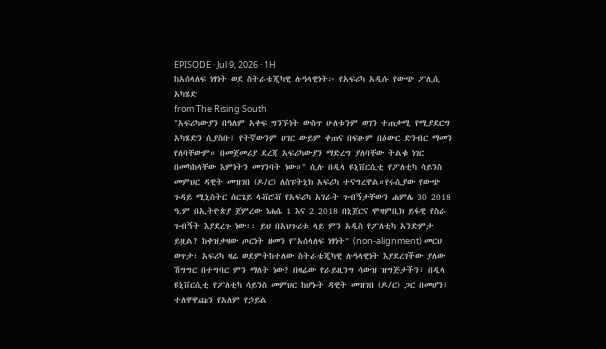EPISODE · Jul 9, 2026 · 1H
ከአሰላለፍ ነፃነት ወደ ስትራቴጂካዊ ሉዓላዊነት፦ የአፍሪካ አዲሱ የውጭ ፖሊሲ አካሄድ
from The Rising South
"አፍሪካውያን በዓለም አቀፍ ግንኙነት ውስጥ ሁለቱንም ወገን ተጠቃሚ የሚያደርግ አካሄድን ሲያስቡ፤ የትኛውንም ሀገር ውይም ቀጠና በፍፁም በዕውር ድንብር ማመን የለባቸውም። በመጀመሪያ ደረጃ አፍሪካውያን ማድረግ ያለባቸው ትልቁ ነገር በመካከላቸው እምነትን መገንባት ነው።" ሲሉ በዲላ ዩኒቨርሲቲ የፖለቲካ ሳይንስ መምህር ዳዊት መዝገበ (ዶ/ር) ለስፑትኒክ አፍሪካ ተናግረዋል።የሩሲያው የውጭ ጉዳይ ሚኒስትር ሰርጌይ ላቭሮቭ የአፍሪካ አገራት ጉብኝታቸውን ሐምሌ 30 2018 ዓ.ም በኢትዮጵያ ጀምረው ነሐሴ 1 እና 2 2018 በኒጀርና ሞዛምቢክ ይፋዊ የስራ ጉብኝት እያደረጉ ነው፡፡ ይህ በአህጉሪቱ ላይ ምን አዲስ የፖለቲካ አንድምታ ይዟል? ከቀዝቃዛው ጦርነት ዘመን የ"አሰላለፍ ነፃነት" (non-alignment) መርህ ወጥታ፣ አፍሪካ ዛሬ ወደምትከተለው ስትራቴጂካዊ ሉዓላዊነት እያደረገችው ያለው ሽግግር በተግባር ምን ማለት ነው? በዛሬው የራይዚንግ ሳውዝ ዝግጅታችን፣ በዲላ ዩኒቨርሲቲ የፖለቲካ ሳይንስ መምህር ከሆኑት ዳዊት መዝገበ (ዶ/ር) ጋር በመሆን፣ ተለዋዋጩን የአለም የኃይል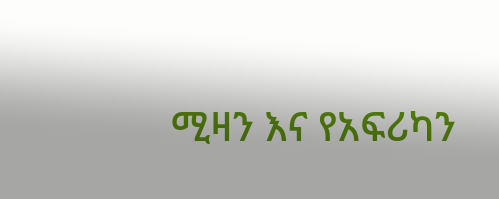ሚዛን እና የአፍሪካን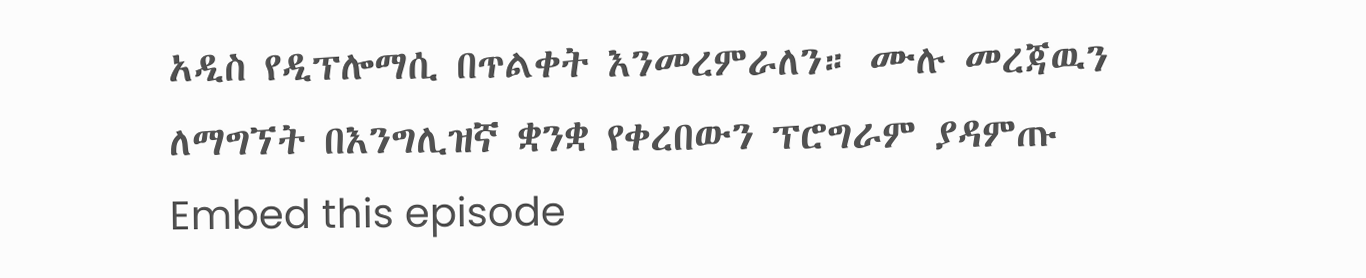አዲስ የዲፕሎማሲ በጥልቀት እንመረምራለን። ሙሉ መረጃዉን ለማግኘት በእንግሊዝኛ ቋንቋ የቀረበውን ፕሮግራም ያዳምጡ
Embed this episode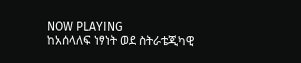NOW PLAYING
ከአሰላለፍ ነፃነት ወደ ስትራቴጂካዊ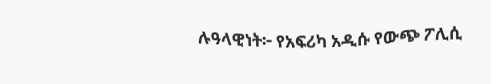ሉዓላዊነት፦ የአፍሪካ አዲሱ የውጭ ፖሊሲ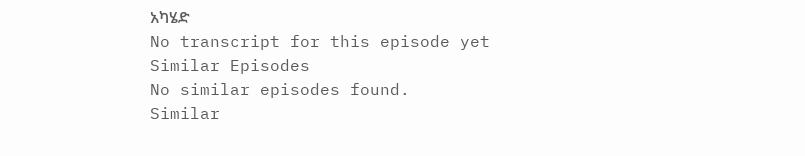አካሄድ
No transcript for this episode yet
Similar Episodes
No similar episodes found.
Similar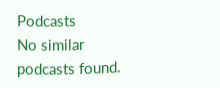Podcasts
No similar podcasts found.